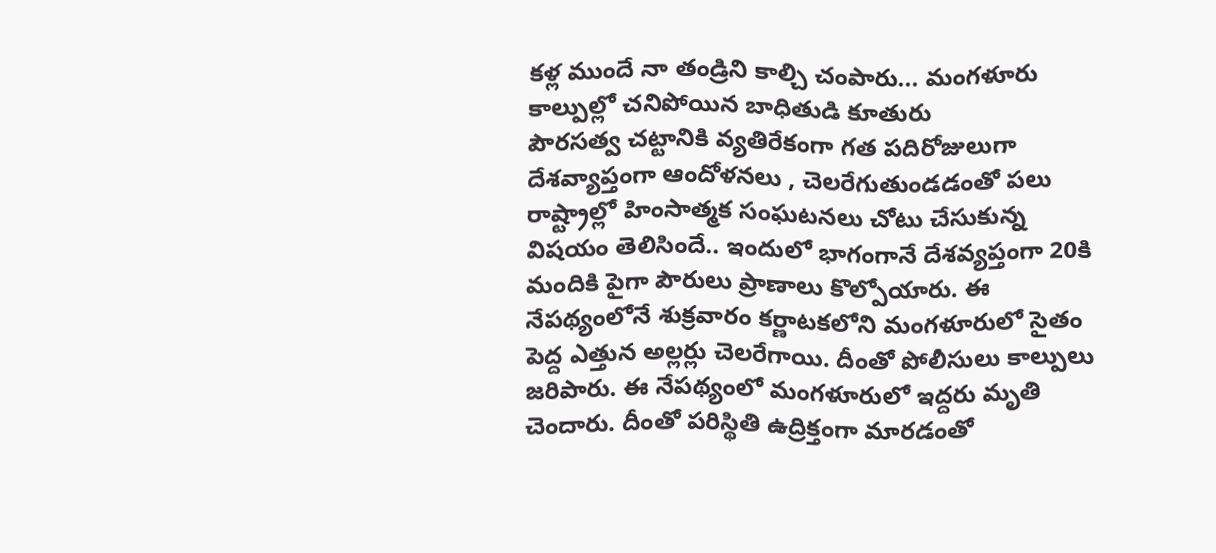కళ్ల ముందే నా తండ్రిని కాల్చి చంపారు... మంగళూరు కాల్పుల్లో చనిపోయిన బాధితుడి కూతురు
పౌరసత్వ చట్టానికి వ్యతిరేకంగా గత పదిరోజులుగా దేశవ్యాప్తంగా ఆందోళనలు , చెలరేగుతుండడంతో పలు రాష్ట్రాల్లో హింసాత్మక సంఘటనలు చోటు చేసుకున్న విషయం తెలిసిందే.. ఇందులో భాగంగానే దేశవ్యప్తంగా 20కి మందికి పైగా పౌరులు ప్రాణాలు కొల్పోయారు. ఈ నేపథ్యంలోనే శుక్రవారం కర్ణాటకలోని మంగళూరులో సైతం పెద్ద ఎత్తున అల్లర్లు చెలరేగాయి. దీంతో పోలీసులు కాల్పులు జరిపారు. ఈ నేపథ్యంలో మంగళూరులో ఇద్దరు మృతి చెందారు. దీంతో పరిస్థితి ఉద్రిక్తంగా మారడంతో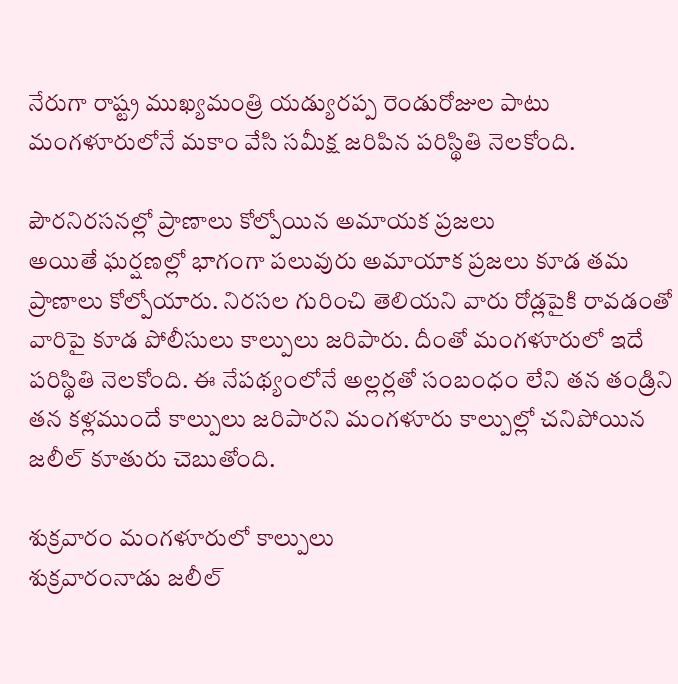నేరుగా రాష్ట్ర ముఖ్యమంత్రి యడ్యురప్ప రెండురోజుల పాటు మంగళూరులోనే మకాం వేసి సమీక్ష జరిపిన పరిస్థితి నెలకోంది.

పౌరనిరసనల్లో ప్రాణాలు కోల్పోయిన అమాయక ప్రజలు
అయితే ఘర్షణల్లో భాగంగా పలువురు అమాయాక ప్రజలు కూడ తమ ప్రాణాలు కోల్పోయారు. నిరసల గురించి తెలియని వారు రోడ్లపైకి రావడంతో వారిపై కూడ పోలీసులు కాల్పులు జరిపారు. దీంతో మంగళూరులో ఇదే పరిస్థితి నెలకోంది. ఈ నేపథ్యంలోనే అల్లర్లతో సంబంధం లేని తన తండ్రిని తన కళ్లముందే కాల్పులు జరిపారని మంగళూరు కాల్పుల్లో చనిపోయిన జలీల్ కూతురు చెబుతోంది.

శుక్రవారం మంగళూరులో కాల్పులు
శుక్రవారంనాడు జలీల్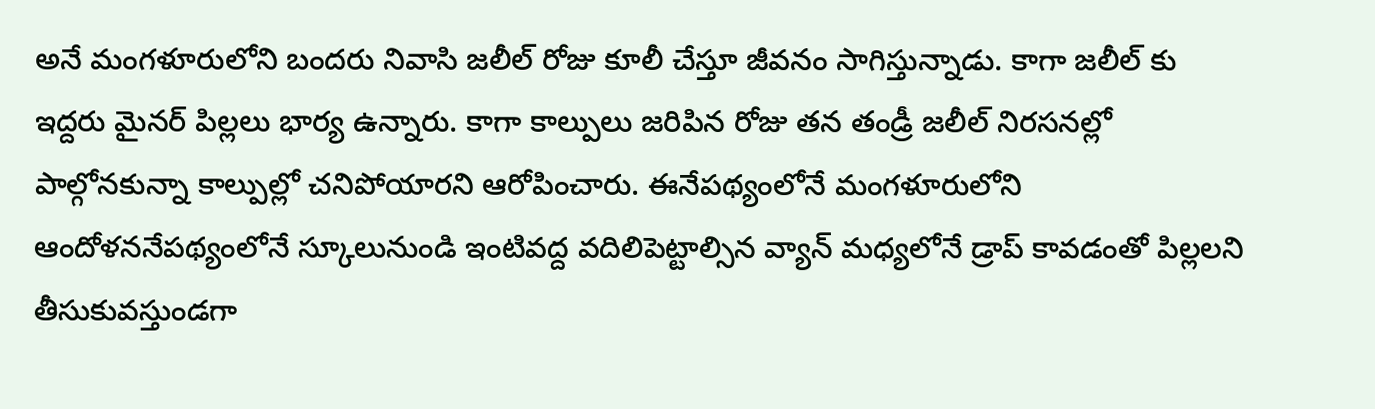అనే మంగళూరులోని బందరు నివాసి జలీల్ రోజు కూలీ చేస్తూ జీవనం సాగిస్తున్నాడు. కాగా జలీల్ కు ఇద్దరు మైనర్ పిల్లలు భార్య ఉన్నారు. కాగా కాల్పులు జరిపిన రోజు తన తండ్రీ జలీల్ నిరసనల్లో పాల్గోనకున్నా కాల్పుల్లో చనిపోయారని ఆరోపించారు. ఈనేపథ్యంలోనే మంగళూరులోని ఆందోళననేపథ్యంలోనే స్కూలునుండి ఇంటివద్ద వదిలిపెట్టాల్సిన వ్యాన్ మధ్యలోనే డ్రాప్ కావడంతో పిల్లలని తీసుకువస్తుండగా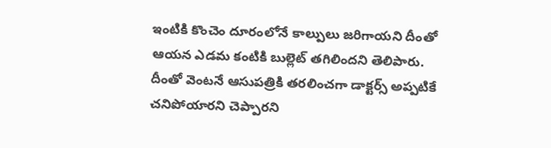ఇంటికి కొంచెం దూరంలోనే కాల్పులు జరిగాయని దీంతో ఆయన ఎడమ కంటికి బుల్లెట్ తగిలిందని తెలిపారు. దీంతో వెంటనే ఆసుపత్రికి తరలించగా డాక్టర్స్ అప్పటికే చనిపోయారని చెప్పారని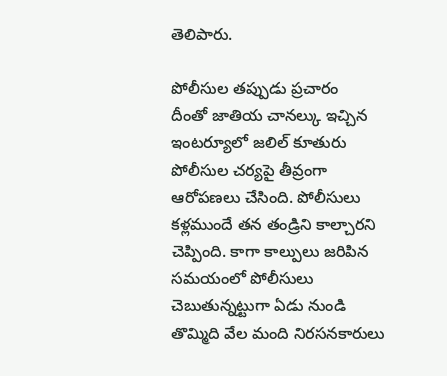తెలిపారు.

పోలీసుల తప్పుడు ప్రచారం
దీంతో జాతియ చానల్కు ఇచ్చిన ఇంటర్యూలో జలిల్ కూతురు పోలీసుల చర్యపై తీవ్రంగా ఆరోపణలు చేసింది. పోలీసులు కళ్లముందే తన తండ్రిని కాల్చారని చెప్పింది. కాగా కాల్పులు జరిపిన సమయంలో పోలీసులు చెబుతున్నట్టుగా ఏడు నుండి తొమ్మిది వేల మంది నిరసనకారులు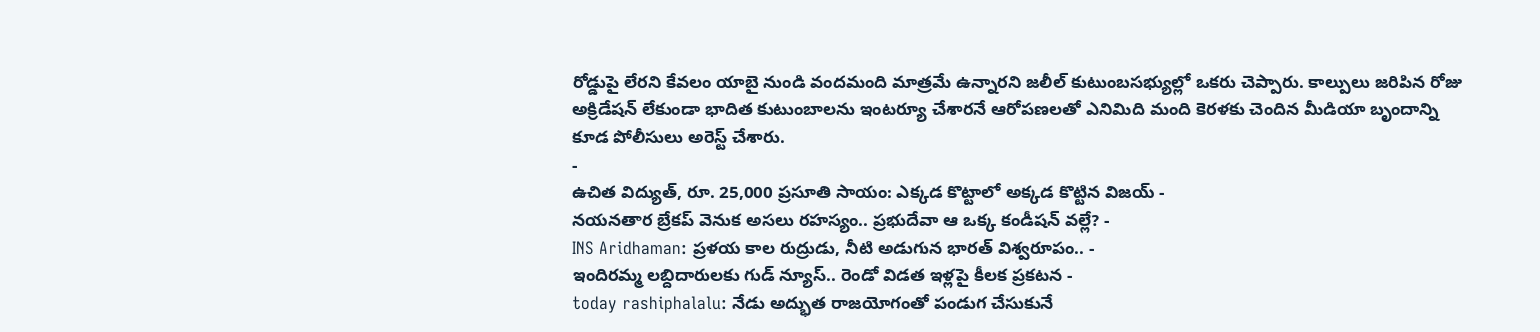రోడ్డుపై లేరని కేవలం యాబై నుండి వందమంది మాత్రమే ఉన్నారని జలీల్ కుటుంబసభ్యుల్లో ఒకరు చెప్పారు. కాల్పులు జరిపిన రోజు అక్రిడేషన్ లేకుండా భాదిత కుటుంబాలను ఇంటర్యూ చేశారనే ఆరోపణలతో ఎనిమిది మంది కెరళకు చెందిన మీడియా బృందాన్ని కూడ పోలీసులు అరెస్ట్ చేశారు.
-
ఉచిత విద్యుత్, రూ. 25,000 ప్రసూతి సాయం: ఎక్కడ కొట్టాలో అక్కడ కొట్టిన విజయ్ -
నయనతార బ్రేకప్ వెనుక అసలు రహస్యం.. ప్రభుదేవా ఆ ఒక్క కండీషన్ వల్లే? -
INS Aridhaman: ప్రళయ కాల రుద్రుడు, నీటి అడుగున భారత్ విశ్వరూపం.. -
ఇందిరమ్మ లబ్దిదారులకు గుడ్ న్యూస్.. రెండో విడత ఇళ్లపై కీలక ప్రకటన -
today rashiphalalu: నేడు అద్భుత రాజయోగంతో పండుగ చేసుకునే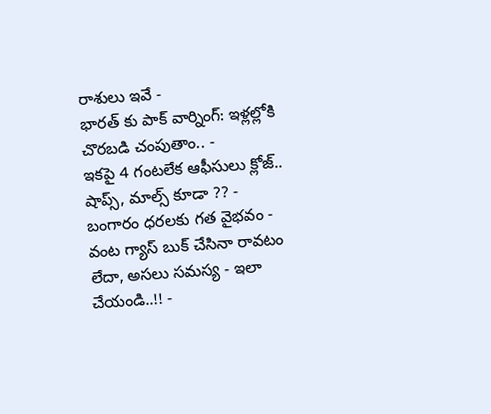రాశులు ఇవే -
భారత్ కు పాక్ వార్నింగ్: ఇళ్లల్లోకి చొరబడి చంపుతాం.. -
ఇకపై 4 గంటలేక ఆఫీసులు క్లోజ్.. షాప్స్, మాల్స్ కూడా ?? -
బంగారం ధరలకు గత వైభవం -
వంట గ్యాస్ బుక్ చేసినా రావటం లేదా, అసలు సమస్య - ఇలా చేయండి..!! -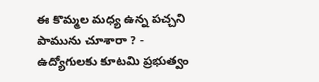ఈ కొమ్మల మధ్య ఉన్న పచ్చని పామును చూశారా ? -
ఉద్యోగులకు కూటమి ప్రభుత్వం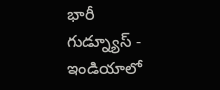భారీ గుడ్న్యూస్ -
ఇండియాలో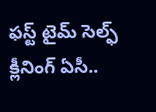ఫస్ట్ టైమ్ సెల్ఫ్ క్లీనింగ్ ఏసీ..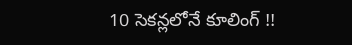10 సెకన్లలోనే కూలింగ్ !!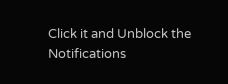Click it and Unblock the Notifications